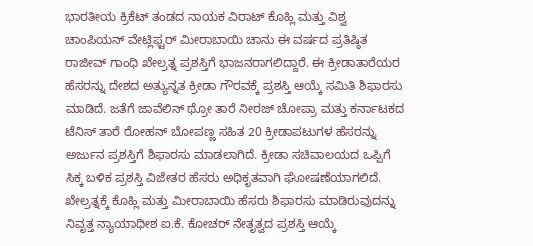ಭಾರತೀಯ ಕ್ರಿಕೆಟ್ ತಂಡದ ನಾಯಕ ವಿರಾಟ್ ಕೊಹ್ಲಿ ಮತ್ತು ವಿಶ್ವ ಚಾಂಪಿಯನ್ ವೇಟ್ಲಿಫ್ಟರ್ ಮೀರಾಬಾಯಿ ಚಾನು ಈ ವರ್ಷದ ಪ್ರತಿಷ್ಠಿತ ರಾಜೀವ್ ಗಾಂಧಿ ಖೇಲ್ರತ್ನ ಪ್ರಶಸ್ತಿಗೆ ಭಾಜನರಾಗಲಿದ್ದಾರೆ. ಈ ಕ್ರೀಡಾತಾರೆಯರ ಹೆಸರನ್ನು ದೇಶದ ಅತ್ಯುನ್ನತ ಕ್ರೀಡಾ ಗೌರವಕ್ಕೆ ಪ್ರಶಸ್ತಿ ಆಯ್ಕೆ ಸಮಿತಿ ಶಿಫಾರಸು ಮಾಡಿದೆ. ಜತೆಗೆ ಜಾವೆಲಿನ್ ಥ್ರೋ ತಾರೆ ನೀರಜ್ ಚೋಪ್ರಾ ಮತ್ತು ಕರ್ನಾಟಕದ ಟೆನಿಸ್ ತಾರೆ ರೋಹನ್ ಬೋಪಣ್ಣ ಸಹಿತ 20 ಕ್ರೀಡಾಪಟುಗಳ ಹೆಸರನ್ನು ಅರ್ಜುನ ಪ್ರಶಸ್ತಿಗೆ ಶಿಫಾರಸು ಮಾಡಲಾಗಿದೆ. ಕ್ರೀಡಾ ಸಚಿವಾಲಯದ ಒಪ್ಪಿಗೆ ಸಿಕ್ಕ ಬಳಿಕ ಪ್ರಶಸ್ತಿ ವಿಜೇತರ ಹೆಸರು ಅಧಿಕೃತವಾಗಿ ಘೋಷಣೆಯಾಗಲಿದೆ.
ಖೇಲ್ರತ್ನಕ್ಕೆ ಕೊಹ್ಲಿ ಮತ್ತು ಮೀರಾಬಾಯಿ ಹೆಸರು ಶಿಫಾರಸು ಮಾಡಿರುವುದನ್ನು ನಿವೃತ್ತ ನ್ಯಾಯಾಧೀಶ ಐ.ಕೆ. ಕೋಚರ್ ನೇತೃತ್ವದ ಪ್ರಶಸ್ತಿ ಆಯ್ಕೆ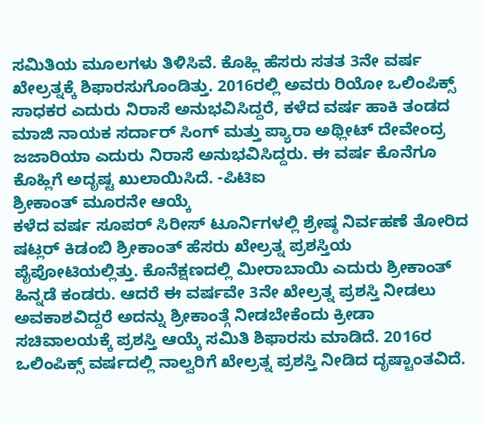ಸಮಿತಿಯ ಮೂಲಗಳು ತಿಳಿಸಿವೆ. ಕೊಹ್ಲಿ ಹೆಸರು ಸತತ 3ನೇ ವರ್ಷ ಖೇಲ್ರತ್ನಕ್ಕೆ ಶಿಫಾರಸುಗೊಂಡಿತ್ತು. 2016ರಲ್ಲಿ ಅವರು ರಿಯೋ ಒಲಿಂಪಿಕ್ಸ್ ಸಾಧಕರ ಎದುರು ನಿರಾಸೆ ಅನುಭವಿಸಿದ್ದರೆ, ಕಳೆದ ವರ್ಷ ಹಾಕಿ ತಂಡದ ಮಾಜಿ ನಾಯಕ ಸರ್ದಾರ್ ಸಿಂಗ್ ಮತ್ತು ಪ್ಯಾರಾ ಅಥ್ಲೀಟ್ ದೇವೇಂದ್ರ ಜಜಾರಿಯಾ ಎದುರು ನಿರಾಸೆ ಅನುಭವಿಸಿದ್ದರು. ಈ ವರ್ಷ ಕೊನೆಗೂ ಕೊಹ್ಲಿಗೆ ಅದೃಷ್ಟ ಖುಲಾಯಿಸಿದೆ. -ಪಿಟಿಐ
ಶ್ರೀಕಾಂತ್ ಮೂರನೇ ಆಯ್ಕೆ
ಕಳೆದ ವರ್ಷ ಸೂಪರ್ ಸಿರೀಸ್ ಟೂರ್ನಿಗಳಲ್ಲಿ ಶ್ರೇಷ್ಠ ನಿರ್ವಹಣೆ ತೋರಿದ ಷಟ್ಲರ್ ಕಿಡಂಬಿ ಶ್ರೀಕಾಂತ್ ಹೆಸರು ಖೇಲ್ರತ್ನ ಪ್ರಶಸ್ತಿಯ ಪೈಪೋಟಿಯಲ್ಲಿತ್ತು. ಕೊನೆಕ್ಷಣದಲ್ಲಿ ಮೀರಾಬಾಯಿ ಎದುರು ಶ್ರೀಕಾಂತ್ ಹಿನ್ನಡೆ ಕಂಡರು. ಆದರೆ ಈ ವರ್ಷವೇ 3ನೇ ಖೇಲ್ರತ್ನ ಪ್ರಶಸ್ತಿ ನೀಡಲು ಅವಕಾಶವಿದ್ದರೆ ಅದನ್ನು ಶ್ರೀಕಾಂತ್ಗೆ ನೀಡಬೇಕೆಂದು ಕ್ರೀಡಾ ಸಚಿವಾಲಯಕ್ಕೆ ಪ್ರಶಸ್ತಿ ಆಯ್ಕೆ ಸಮಿತಿ ಶಿಫಾರಸು ಮಾಡಿದೆ. 2016ರ ಒಲಿಂಪಿಕ್ಸ್ ವರ್ಷದಲ್ಲಿ ನಾಲ್ವರಿಗೆ ಖೇಲ್ರತ್ನ ಪ್ರಶಸ್ತಿ ನೀಡಿದ ದೃಷ್ಟಾಂತವಿದೆ.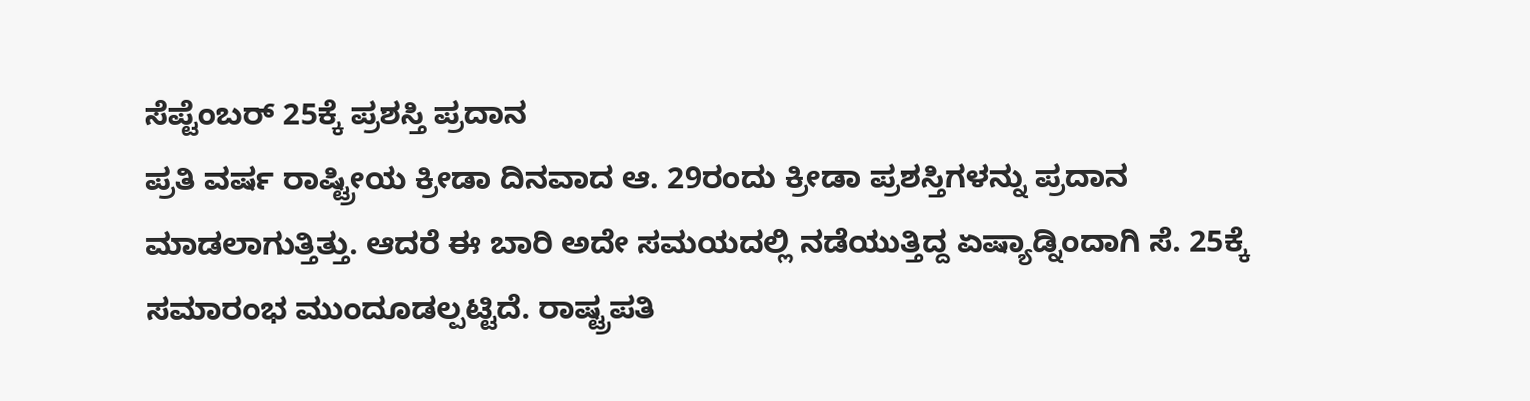ಸೆಪ್ಟೆಂಬರ್ 25ಕ್ಕೆ ಪ್ರಶಸ್ತಿ ಪ್ರದಾನ
ಪ್ರತಿ ವರ್ಷ ರಾಷ್ಟ್ರೀಯ ಕ್ರೀಡಾ ದಿನವಾದ ಆ. 29ರಂದು ಕ್ರೀಡಾ ಪ್ರಶಸ್ತಿಗಳನ್ನು ಪ್ರದಾನ ಮಾಡಲಾಗುತ್ತಿತ್ತು. ಆದರೆ ಈ ಬಾರಿ ಅದೇ ಸಮಯದಲ್ಲಿ ನಡೆಯುತ್ತಿದ್ದ ಏಷ್ಯಾಡ್ನಿಂದಾಗಿ ಸೆ. 25ಕ್ಕೆ ಸಮಾರಂಭ ಮುಂದೂಡಲ್ಪಟ್ಟಿದೆ. ರಾಷ್ಟ್ರಪತಿ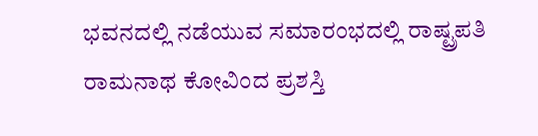ಭವನದಲ್ಲಿ ನಡೆಯುವ ಸಮಾರಂಭದಲ್ಲಿ ರಾಷ್ಟ್ರಪತಿ ರಾಮನಾಥ ಕೋವಿಂದ ಪ್ರಶಸ್ತಿ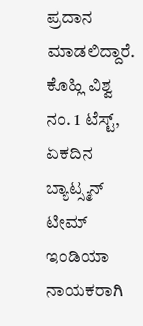ಪ್ರದಾನ ಮಾಡಲಿದ್ದಾರೆ.
ಕೊಹ್ಲಿ ವಿಶ್ವ ನಂ. 1 ಟೆಸ್ಟ್, ಏಕದಿನ ಬ್ಯಾಟ್ಸ್ಮನ್
ಟೀಮ್ ಇಂಡಿಯಾ ನಾಯಕರಾಗಿ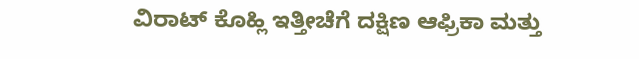ವಿರಾಟ್ ಕೊಹ್ಲಿ ಇತ್ತೀಚೆಗೆ ದಕ್ಷಿಣ ಆಫ್ರಿಕಾ ಮತ್ತು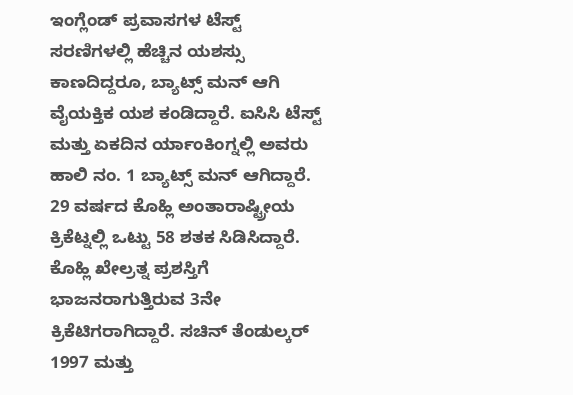ಇಂಗ್ಲೆಂಡ್ ಪ್ರವಾಸಗಳ ಟೆಸ್ಟ್ ಸರಣಿಗಳಲ್ಲಿ ಹೆಚ್ಚಿನ ಯಶಸ್ಸು ಕಾಣದಿದ್ದರೂ, ಬ್ಯಾಟ್ಸ್ ಮನ್ ಆಗಿ ವೈಯಕ್ತಿಕ ಯಶ ಕಂಡಿದ್ದಾರೆ. ಐಸಿಸಿ ಟೆಸ್ಟ್ ಮತ್ತು ಏಕದಿನ ರ್ಯಾಂಕಿಂಗ್ನಲ್ಲಿ ಅವರು ಹಾಲಿ ನಂ. 1 ಬ್ಯಾಟ್ಸ್ ಮನ್ ಆಗಿದ್ದಾರೆ. 29 ವರ್ಷದ ಕೊಹ್ಲಿ ಅಂತಾರಾಷ್ಟ್ರೀಯ ಕ್ರಿಕೆಟ್ನಲ್ಲಿ ಒಟ್ಟು 58 ಶತಕ ಸಿಡಿಸಿದ್ದಾರೆ. ಕೊಹ್ಲಿ ಖೇಲ್ರತ್ನ ಪ್ರಶಸ್ತಿಗೆ ಭಾಜನರಾಗುತ್ತಿರುವ 3ನೇ ಕ್ರಿಕೆಟಿಗರಾಗಿದ್ದಾರೆ. ಸಚಿನ್ ತೆಂಡುಲ್ಕರ್ 1997 ಮತ್ತು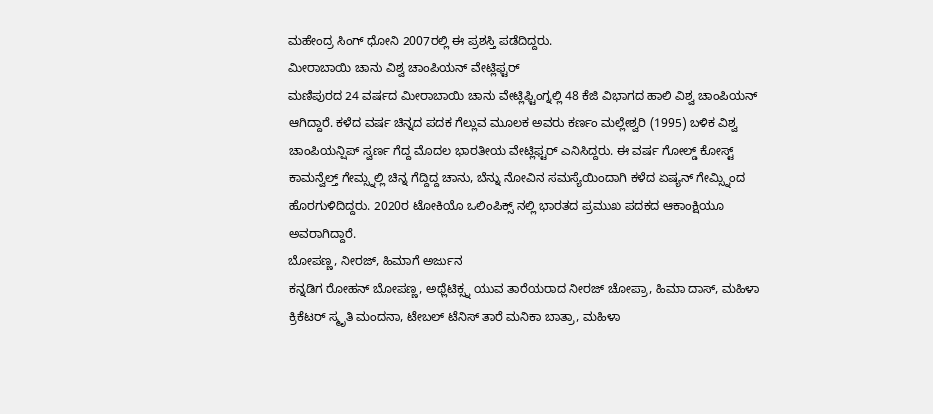ಮಹೇಂದ್ರ ಸಿಂಗ್ ಧೋನಿ 2007ರಲ್ಲಿ ಈ ಪ್ರಶಸ್ತಿ ಪಡೆದಿದ್ದರು.
ಮೀರಾಬಾಯಿ ಚಾನು ವಿಶ್ವ ಚಾಂಪಿಯನ್ ವೇಟ್ಲಿಫ್ಟರ್
ಮಣಿಪುರದ 24 ವರ್ಷದ ಮೀರಾಬಾಯಿ ಚಾನು ವೇಟ್ಲಿಫ್ಟಿಂಗ್ನಲ್ಲಿ 48 ಕೆಜಿ ವಿಭಾಗದ ಹಾಲಿ ವಿಶ್ವ ಚಾಂಪಿಯನ್ ಆಗಿದ್ದಾರೆ. ಕಳೆದ ವರ್ಷ ಚಿನ್ನದ ಪದಕ ಗೆಲ್ಲುವ ಮೂಲಕ ಅವರು ಕರ್ಣಂ ಮಲ್ಲೇಶ್ವರಿ (1995) ಬಳಿಕ ವಿಶ್ವ ಚಾಂಪಿಯನ್ಷಿಪ್ ಸ್ವರ್ಣ ಗೆದ್ದ ಮೊದಲ ಭಾರತೀಯ ವೇಟ್ಲಿಫ್ಟರ್ ಎನಿಸಿದ್ದರು. ಈ ವರ್ಷ ಗೋಲ್ಡ್ ಕೋಸ್ಟ್ ಕಾಮನ್ವೆಲ್ತ್ ಗೇಮ್ಸ್ನಲ್ಲಿ ಚಿನ್ನ ಗೆದ್ದಿದ್ದ ಚಾನು, ಬೆನ್ನು ನೋವಿನ ಸಮಸ್ಯೆಯಿಂದಾಗಿ ಕಳೆದ ಏಷ್ಯನ್ ಗೇಮ್ಸ್ನಿಂದ ಹೊರಗುಳಿದಿದ್ದರು. 2020ರ ಟೋಕಿಯೊ ಒಲಿಂಪಿಕ್ಸ್ ನಲ್ಲಿ ಭಾರತದ ಪ್ರಮುಖ ಪದಕದ ಆಕಾಂಕ್ಷಿಯೂ ಅವರಾಗಿದ್ದಾರೆ.
ಬೋಪಣ್ಣ, ನೀರಜ್, ಹಿಮಾಗೆ ಅರ್ಜುನ
ಕನ್ನಡಿಗ ರೋಹನ್ ಬೋಪಣ್ಣ, ಅಥ್ಲೆಟಿಕ್ಸ್ನ ಯುವ ತಾರೆಯರಾದ ನೀರಜ್ ಚೋಪ್ರಾ, ಹಿಮಾ ದಾಸ್, ಮಹಿಳಾ ಕ್ರಿಕೆಟರ್ ಸ್ಮೃತಿ ಮಂದನಾ, ಟೇಬಲ್ ಟೆನಿಸ್ ತಾರೆ ಮನಿಕಾ ಬಾತ್ರಾ, ಮಹಿಳಾ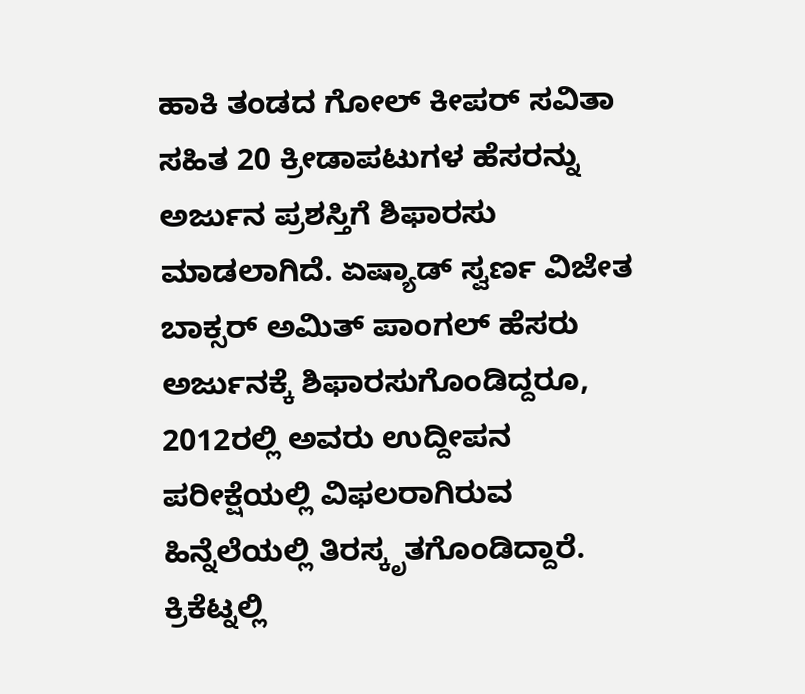ಹಾಕಿ ತಂಡದ ಗೋಲ್ ಕೀಪರ್ ಸವಿತಾ ಸಹಿತ 20 ಕ್ರೀಡಾಪಟುಗಳ ಹೆಸರನ್ನು ಅರ್ಜುನ ಪ್ರಶಸ್ತಿಗೆ ಶಿಫಾರಸು ಮಾಡಲಾಗಿದೆ. ಏಷ್ಯಾಡ್ ಸ್ವರ್ಣ ವಿಜೇತ ಬಾಕ್ಸರ್ ಅಮಿತ್ ಪಾಂಗಲ್ ಹೆಸರು ಅರ್ಜುನಕ್ಕೆ ಶಿಫಾರಸುಗೊಂಡಿದ್ದರೂ, 2012ರಲ್ಲಿ ಅವರು ಉದ್ದೀಪನ ಪರೀಕ್ಷೆಯಲ್ಲಿ ವಿಫಲರಾಗಿರುವ ಹಿನ್ನೆಲೆಯಲ್ಲಿ ತಿರಸ್ಕೃತಗೊಂಡಿದ್ದಾರೆ. ಕ್ರಿಕೆಟ್ನಲ್ಲಿ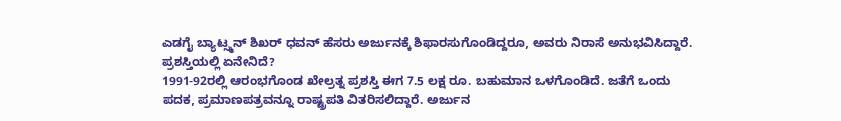ಎಡಗೈ ಬ್ಯಾಟ್ಸ್ಮನ್ ಶಿಖರ್ ಧವನ್ ಹೆಸರು ಅರ್ಜುನಕ್ಕೆ ಶಿಫಾರಸುಗೊಂಡಿದ್ದರೂ, ಅವರು ನಿರಾಸೆ ಅನುಭವಿಸಿದ್ದಾರೆ.
ಪ್ರಶಸ್ತಿಯಲ್ಲಿ ಏನೇನಿದೆ?
1991-92ರಲ್ಲಿ ಆರಂಭಗೊಂಡ ಖೇಲ್ರತ್ನ ಪ್ರಶಸ್ತಿ ಈಗ 7.5 ಲಕ್ಷ ರೂ. ಬಹುಮಾನ ಒಳಗೊಂಡಿದೆ. ಜತೆಗೆ ಒಂದು ಪದಕ, ಪ್ರಮಾಣಪತ್ರವನ್ನೂ ರಾಷ್ಟ್ರಪತಿ ವಿತರಿಸಲಿದ್ದಾರೆ. ಅರ್ಜುನ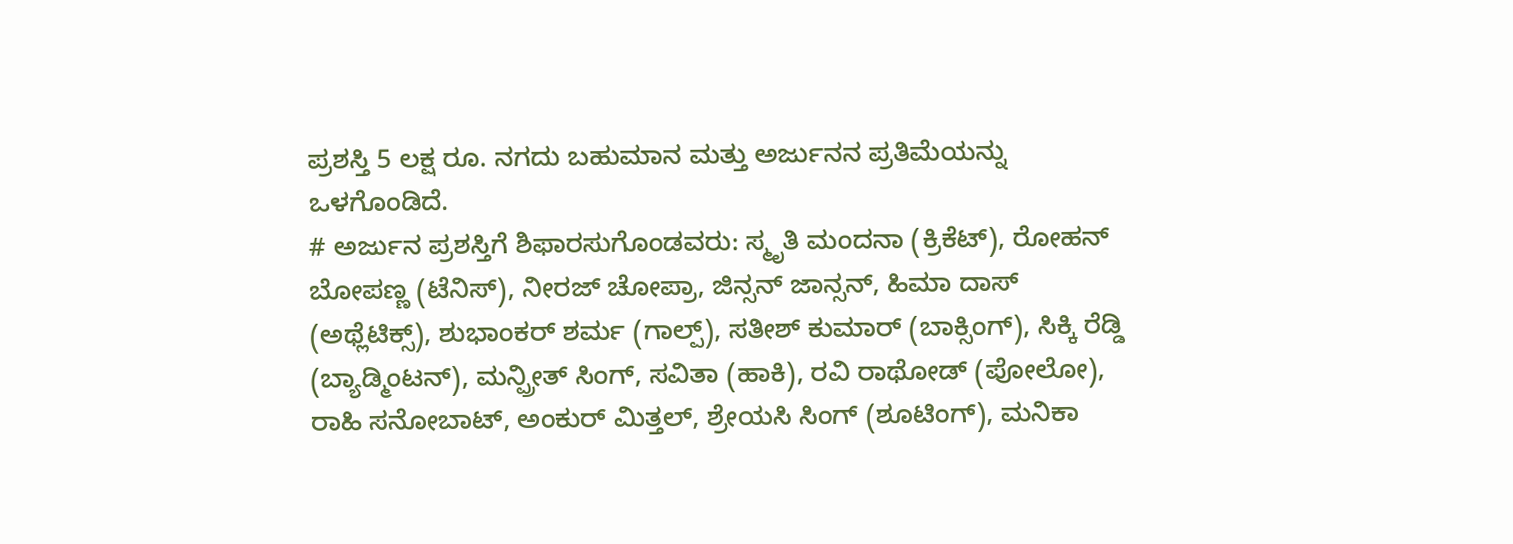ಪ್ರಶಸ್ತಿ 5 ಲಕ್ಷ ರೂ. ನಗದು ಬಹುಮಾನ ಮತ್ತು ಅರ್ಜುನನ ಪ್ರತಿಮೆಯನ್ನು ಒಳಗೊಂಡಿದೆ.
# ಅರ್ಜುನ ಪ್ರಶಸ್ತಿಗೆ ಶಿಫಾರಸುಗೊಂಡವರು: ಸ್ಮೃತಿ ಮಂದನಾ (ಕ್ರಿಕೆಟ್), ರೋಹನ್ ಬೋಪಣ್ಣ (ಟೆನಿಸ್), ನೀರಜ್ ಚೋಪ್ರಾ, ಜಿನ್ಸನ್ ಜಾನ್ಸನ್, ಹಿಮಾ ದಾಸ್ (ಅಥ್ಲೆಟಿಕ್ಸ್), ಶುಭಾಂಕರ್ ಶರ್ಮ (ಗಾಲ್ಪ್), ಸತೀಶ್ ಕುಮಾರ್ (ಬಾಕ್ಸಿಂಗ್), ಸಿಕ್ಕಿ ರೆಡ್ಡಿ (ಬ್ಯಾಡ್ಮಿಂಟನ್), ಮನ್ಪ್ರೀತ್ ಸಿಂಗ್, ಸವಿತಾ (ಹಾಕಿ), ರವಿ ರಾಥೋಡ್ (ಪೋಲೋ), ರಾಹಿ ಸನೋಬಾಟ್, ಅಂಕುರ್ ಮಿತ್ತಲ್, ಶ್ರೇಯಸಿ ಸಿಂಗ್ (ಶೂಟಿಂಗ್), ಮನಿಕಾ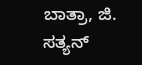ಬಾತ್ರಾ, ಜಿ. ಸತ್ಯನ್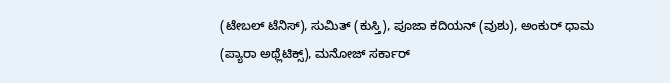(ಟೇಬಲ್ ಟೆನಿಸ್), ಸುಮಿತ್ (ಕುಸ್ತಿ), ಪೂಜಾ ಕದಿಯನ್ (ವುಶು), ಅಂಕುರ್ ಧಾಮ (ಪ್ಯಾರಾ ಅಥ್ಲೆಟಿಕ್ಸ್), ಮನೋಜ್ ಸರ್ಕಾರ್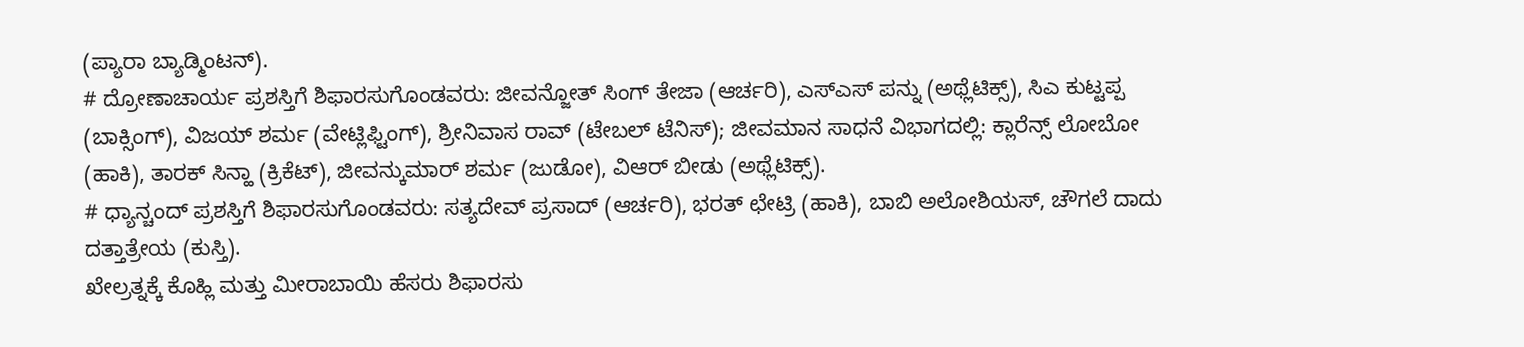(ಪ್ಯಾರಾ ಬ್ಯಾಡ್ಮಿಂಟನ್).
# ದ್ರೋಣಾಚಾರ್ಯ ಪ್ರಶಸ್ತಿಗೆ ಶಿಫಾರಸುಗೊಂಡವರು: ಜೀವನ್ಜೋತ್ ಸಿಂಗ್ ತೇಜಾ (ಆರ್ಚರಿ), ಎಸ್ಎಸ್ ಪನ್ನು (ಅಥ್ಲೆಟಿಕ್ಸ್), ಸಿಎ ಕುಟ್ಟಪ್ಪ (ಬಾಕ್ಸಿಂಗ್), ವಿಜಯ್ ಶರ್ಮ (ವೇಟ್ಲಿಫ್ಟಿಂಗ್), ಶ್ರೀನಿವಾಸ ರಾವ್ (ಟೇಬಲ್ ಟೆನಿಸ್); ಜೀವಮಾನ ಸಾಧನೆ ವಿಭಾಗದಲ್ಲಿ: ಕ್ಲಾರೆನ್ಸ್ ಲೋಬೋ (ಹಾಕಿ), ತಾರಕ್ ಸಿನ್ಹಾ (ಕ್ರಿಕೆಟ್), ಜೀವನ್ಕುಮಾರ್ ಶರ್ಮ (ಜುಡೋ), ವಿಆರ್ ಬೀಡು (ಅಥ್ಲೆಟಿಕ್ಸ್).
# ಧ್ಯಾನ್ಚಂದ್ ಪ್ರಶಸ್ತಿಗೆ ಶಿಫಾರಸುಗೊಂಡವರು: ಸತ್ಯದೇವ್ ಪ್ರಸಾದ್ (ಆರ್ಚರಿ), ಭರತ್ ಛೇಟ್ರಿ (ಹಾಕಿ), ಬಾಬಿ ಅಲೋಶಿಯಸ್, ಚೌಗಲೆ ದಾದು ದತ್ತಾತ್ರೇಯ (ಕುಸ್ತಿ).
ಖೇಲ್ರತ್ನಕ್ಕೆ ಕೊಹ್ಲಿ ಮತ್ತು ಮೀರಾಬಾಯಿ ಹೆಸರು ಶಿಫಾರಸು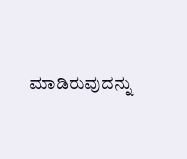ಮಾಡಿರುವುದನ್ನು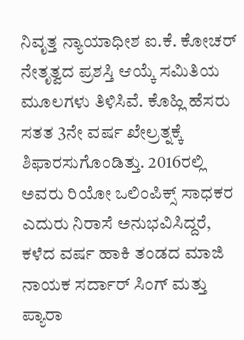ನಿವೃತ್ತ ನ್ಯಾಯಾಧೀಶ ಐ.ಕೆ. ಕೋಚರ್ ನೇತೃತ್ವದ ಪ್ರಶಸ್ತಿ ಆಯ್ಕೆ ಸಮಿತಿಯ ಮೂಲಗಳು ತಿಳಿಸಿವೆ. ಕೊಹ್ಲಿ ಹೆಸರು ಸತತ 3ನೇ ವರ್ಷ ಖೇಲ್ರತ್ನಕ್ಕೆ ಶಿಫಾರಸುಗೊಂಡಿತ್ತು. 2016ರಲ್ಲಿ ಅವರು ರಿಯೋ ಒಲಿಂಪಿಕ್ಸ್ ಸಾಧಕರ ಎದುರು ನಿರಾಸೆ ಅನುಭವಿಸಿದ್ದರೆ, ಕಳೆದ ವರ್ಷ ಹಾಕಿ ತಂಡದ ಮಾಜಿ ನಾಯಕ ಸರ್ದಾರ್ ಸಿಂಗ್ ಮತ್ತು ಪ್ಯಾರಾ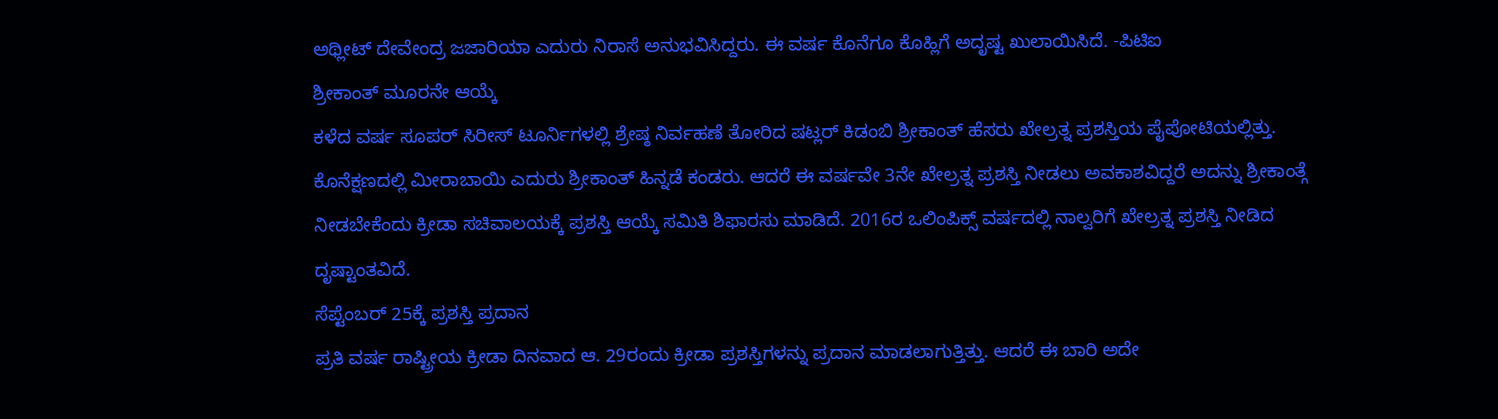ಅಥ್ಲೀಟ್ ದೇವೇಂದ್ರ ಜಜಾರಿಯಾ ಎದುರು ನಿರಾಸೆ ಅನುಭವಿಸಿದ್ದರು. ಈ ವರ್ಷ ಕೊನೆಗೂ ಕೊಹ್ಲಿಗೆ ಅದೃಷ್ಟ ಖುಲಾಯಿಸಿದೆ. -ಪಿಟಿಐ
ಶ್ರೀಕಾಂತ್ ಮೂರನೇ ಆಯ್ಕೆ
ಕಳೆದ ವರ್ಷ ಸೂಪರ್ ಸಿರೀಸ್ ಟೂರ್ನಿಗಳಲ್ಲಿ ಶ್ರೇಷ್ಠ ನಿರ್ವಹಣೆ ತೋರಿದ ಷಟ್ಲರ್ ಕಿಡಂಬಿ ಶ್ರೀಕಾಂತ್ ಹೆಸರು ಖೇಲ್ರತ್ನ ಪ್ರಶಸ್ತಿಯ ಪೈಪೋಟಿಯಲ್ಲಿತ್ತು. ಕೊನೆಕ್ಷಣದಲ್ಲಿ ಮೀರಾಬಾಯಿ ಎದುರು ಶ್ರೀಕಾಂತ್ ಹಿನ್ನಡೆ ಕಂಡರು. ಆದರೆ ಈ ವರ್ಷವೇ 3ನೇ ಖೇಲ್ರತ್ನ ಪ್ರಶಸ್ತಿ ನೀಡಲು ಅವಕಾಶವಿದ್ದರೆ ಅದನ್ನು ಶ್ರೀಕಾಂತ್ಗೆ ನೀಡಬೇಕೆಂದು ಕ್ರೀಡಾ ಸಚಿವಾಲಯಕ್ಕೆ ಪ್ರಶಸ್ತಿ ಆಯ್ಕೆ ಸಮಿತಿ ಶಿಫಾರಸು ಮಾಡಿದೆ. 2016ರ ಒಲಿಂಪಿಕ್ಸ್ ವರ್ಷದಲ್ಲಿ ನಾಲ್ವರಿಗೆ ಖೇಲ್ರತ್ನ ಪ್ರಶಸ್ತಿ ನೀಡಿದ ದೃಷ್ಟಾಂತವಿದೆ.
ಸೆಪ್ಟೆಂಬರ್ 25ಕ್ಕೆ ಪ್ರಶಸ್ತಿ ಪ್ರದಾನ
ಪ್ರತಿ ವರ್ಷ ರಾಷ್ಟ್ರೀಯ ಕ್ರೀಡಾ ದಿನವಾದ ಆ. 29ರಂದು ಕ್ರೀಡಾ ಪ್ರಶಸ್ತಿಗಳನ್ನು ಪ್ರದಾನ ಮಾಡಲಾಗುತ್ತಿತ್ತು. ಆದರೆ ಈ ಬಾರಿ ಅದೇ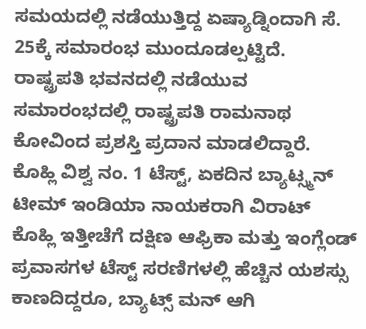ಸಮಯದಲ್ಲಿ ನಡೆಯುತ್ತಿದ್ದ ಏಷ್ಯಾಡ್ನಿಂದಾಗಿ ಸೆ. 25ಕ್ಕೆ ಸಮಾರಂಭ ಮುಂದೂಡಲ್ಪಟ್ಟಿದೆ. ರಾಷ್ಟ್ರಪತಿ ಭವನದಲ್ಲಿ ನಡೆಯುವ ಸಮಾರಂಭದಲ್ಲಿ ರಾಷ್ಟ್ರಪತಿ ರಾಮನಾಥ ಕೋವಿಂದ ಪ್ರಶಸ್ತಿ ಪ್ರದಾನ ಮಾಡಲಿದ್ದಾರೆ.
ಕೊಹ್ಲಿ ವಿಶ್ವ ನಂ. 1 ಟೆಸ್ಟ್, ಏಕದಿನ ಬ್ಯಾಟ್ಸ್ಮನ್
ಟೀಮ್ ಇಂಡಿಯಾ ನಾಯಕರಾಗಿ ವಿರಾಟ್ ಕೊಹ್ಲಿ ಇತ್ತೀಚೆಗೆ ದಕ್ಷಿಣ ಆಫ್ರಿಕಾ ಮತ್ತು ಇಂಗ್ಲೆಂಡ್ ಪ್ರವಾಸಗಳ ಟೆಸ್ಟ್ ಸರಣಿಗಳಲ್ಲಿ ಹೆಚ್ಚಿನ ಯಶಸ್ಸು ಕಾಣದಿದ್ದರೂ, ಬ್ಯಾಟ್ಸ್ ಮನ್ ಆಗಿ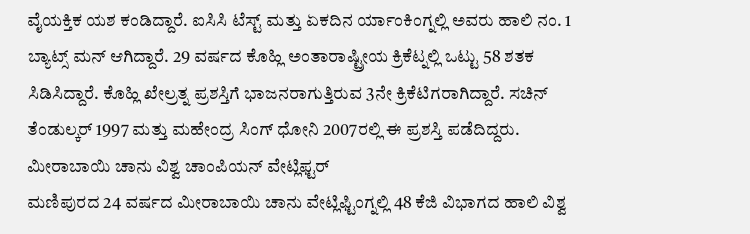ವೈಯಕ್ತಿಕ ಯಶ ಕಂಡಿದ್ದಾರೆ. ಐಸಿಸಿ ಟೆಸ್ಟ್ ಮತ್ತು ಏಕದಿನ ರ್ಯಾಂಕಿಂಗ್ನಲ್ಲಿ ಅವರು ಹಾಲಿ ನಂ. 1 ಬ್ಯಾಟ್ಸ್ ಮನ್ ಆಗಿದ್ದಾರೆ. 29 ವರ್ಷದ ಕೊಹ್ಲಿ ಅಂತಾರಾಷ್ಟ್ರೀಯ ಕ್ರಿಕೆಟ್ನಲ್ಲಿ ಒಟ್ಟು 58 ಶತಕ ಸಿಡಿಸಿದ್ದಾರೆ. ಕೊಹ್ಲಿ ಖೇಲ್ರತ್ನ ಪ್ರಶಸ್ತಿಗೆ ಭಾಜನರಾಗುತ್ತಿರುವ 3ನೇ ಕ್ರಿಕೆಟಿಗರಾಗಿದ್ದಾರೆ. ಸಚಿನ್ ತೆಂಡುಲ್ಕರ್ 1997 ಮತ್ತು ಮಹೇಂದ್ರ ಸಿಂಗ್ ಧೋನಿ 2007ರಲ್ಲಿ ಈ ಪ್ರಶಸ್ತಿ ಪಡೆದಿದ್ದರು.
ಮೀರಾಬಾಯಿ ಚಾನು ವಿಶ್ವ ಚಾಂಪಿಯನ್ ವೇಟ್ಲಿಫ್ಟರ್
ಮಣಿಪುರದ 24 ವರ್ಷದ ಮೀರಾಬಾಯಿ ಚಾನು ವೇಟ್ಲಿಫ್ಟಿಂಗ್ನಲ್ಲಿ 48 ಕೆಜಿ ವಿಭಾಗದ ಹಾಲಿ ವಿಶ್ವ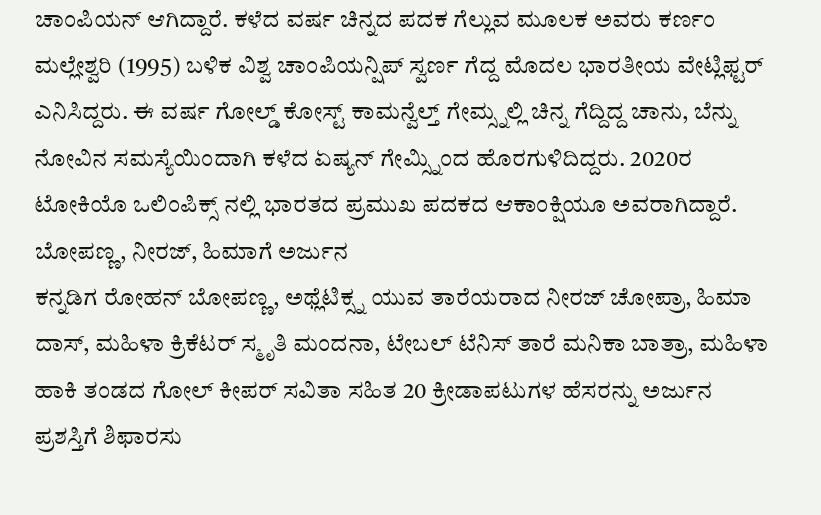ಚಾಂಪಿಯನ್ ಆಗಿದ್ದಾರೆ. ಕಳೆದ ವರ್ಷ ಚಿನ್ನದ ಪದಕ ಗೆಲ್ಲುವ ಮೂಲಕ ಅವರು ಕರ್ಣಂ ಮಲ್ಲೇಶ್ವರಿ (1995) ಬಳಿಕ ವಿಶ್ವ ಚಾಂಪಿಯನ್ಷಿಪ್ ಸ್ವರ್ಣ ಗೆದ್ದ ಮೊದಲ ಭಾರತೀಯ ವೇಟ್ಲಿಫ್ಟರ್ ಎನಿಸಿದ್ದರು. ಈ ವರ್ಷ ಗೋಲ್ಡ್ ಕೋಸ್ಟ್ ಕಾಮನ್ವೆಲ್ತ್ ಗೇಮ್ಸ್ನಲ್ಲಿ ಚಿನ್ನ ಗೆದ್ದಿದ್ದ ಚಾನು, ಬೆನ್ನು ನೋವಿನ ಸಮಸ್ಯೆಯಿಂದಾಗಿ ಕಳೆದ ಏಷ್ಯನ್ ಗೇಮ್ಸ್ನಿಂದ ಹೊರಗುಳಿದಿದ್ದರು. 2020ರ ಟೋಕಿಯೊ ಒಲಿಂಪಿಕ್ಸ್ ನಲ್ಲಿ ಭಾರತದ ಪ್ರಮುಖ ಪದಕದ ಆಕಾಂಕ್ಷಿಯೂ ಅವರಾಗಿದ್ದಾರೆ.
ಬೋಪಣ್ಣ, ನೀರಜ್, ಹಿಮಾಗೆ ಅರ್ಜುನ
ಕನ್ನಡಿಗ ರೋಹನ್ ಬೋಪಣ್ಣ, ಅಥ್ಲೆಟಿಕ್ಸ್ನ ಯುವ ತಾರೆಯರಾದ ನೀರಜ್ ಚೋಪ್ರಾ, ಹಿಮಾ ದಾಸ್, ಮಹಿಳಾ ಕ್ರಿಕೆಟರ್ ಸ್ಮೃತಿ ಮಂದನಾ, ಟೇಬಲ್ ಟೆನಿಸ್ ತಾರೆ ಮನಿಕಾ ಬಾತ್ರಾ, ಮಹಿಳಾ ಹಾಕಿ ತಂಡದ ಗೋಲ್ ಕೀಪರ್ ಸವಿತಾ ಸಹಿತ 20 ಕ್ರೀಡಾಪಟುಗಳ ಹೆಸರನ್ನು ಅರ್ಜುನ ಪ್ರಶಸ್ತಿಗೆ ಶಿಫಾರಸು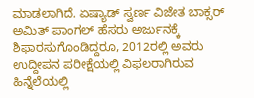ಮಾಡಲಾಗಿದೆ. ಏಷ್ಯಾಡ್ ಸ್ವರ್ಣ ವಿಜೇತ ಬಾಕ್ಸರ್ ಅಮಿತ್ ಪಾಂಗಲ್ ಹೆಸರು ಅರ್ಜುನಕ್ಕೆ ಶಿಫಾರಸುಗೊಂಡಿದ್ದರೂ, 2012ರಲ್ಲಿ ಅವರು ಉದ್ದೀಪನ ಪರೀಕ್ಷೆಯಲ್ಲಿ ವಿಫಲರಾಗಿರುವ ಹಿನ್ನೆಲೆಯಲ್ಲಿ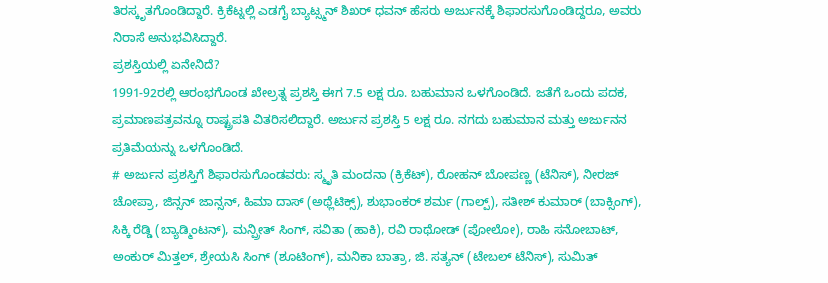ತಿರಸ್ಕೃತಗೊಂಡಿದ್ದಾರೆ. ಕ್ರಿಕೆಟ್ನಲ್ಲಿ ಎಡಗೈ ಬ್ಯಾಟ್ಸ್ಮನ್ ಶಿಖರ್ ಧವನ್ ಹೆಸರು ಅರ್ಜುನಕ್ಕೆ ಶಿಫಾರಸುಗೊಂಡಿದ್ದರೂ, ಅವರು ನಿರಾಸೆ ಅನುಭವಿಸಿದ್ದಾರೆ.
ಪ್ರಶಸ್ತಿಯಲ್ಲಿ ಏನೇನಿದೆ?
1991-92ರಲ್ಲಿ ಆರಂಭಗೊಂಡ ಖೇಲ್ರತ್ನ ಪ್ರಶಸ್ತಿ ಈಗ 7.5 ಲಕ್ಷ ರೂ. ಬಹುಮಾನ ಒಳಗೊಂಡಿದೆ. ಜತೆಗೆ ಒಂದು ಪದಕ, ಪ್ರಮಾಣಪತ್ರವನ್ನೂ ರಾಷ್ಟ್ರಪತಿ ವಿತರಿಸಲಿದ್ದಾರೆ. ಅರ್ಜುನ ಪ್ರಶಸ್ತಿ 5 ಲಕ್ಷ ರೂ. ನಗದು ಬಹುಮಾನ ಮತ್ತು ಅರ್ಜುನನ ಪ್ರತಿಮೆಯನ್ನು ಒಳಗೊಂಡಿದೆ.
# ಅರ್ಜುನ ಪ್ರಶಸ್ತಿಗೆ ಶಿಫಾರಸುಗೊಂಡವರು: ಸ್ಮೃತಿ ಮಂದನಾ (ಕ್ರಿಕೆಟ್), ರೋಹನ್ ಬೋಪಣ್ಣ (ಟೆನಿಸ್), ನೀರಜ್ ಚೋಪ್ರಾ, ಜಿನ್ಸನ್ ಜಾನ್ಸನ್, ಹಿಮಾ ದಾಸ್ (ಅಥ್ಲೆಟಿಕ್ಸ್), ಶುಭಾಂಕರ್ ಶರ್ಮ (ಗಾಲ್ಪ್), ಸತೀಶ್ ಕುಮಾರ್ (ಬಾಕ್ಸಿಂಗ್), ಸಿಕ್ಕಿ ರೆಡ್ಡಿ (ಬ್ಯಾಡ್ಮಿಂಟನ್), ಮನ್ಪ್ರೀತ್ ಸಿಂಗ್, ಸವಿತಾ (ಹಾಕಿ), ರವಿ ರಾಥೋಡ್ (ಪೋಲೋ), ರಾಹಿ ಸನೋಬಾಟ್, ಅಂಕುರ್ ಮಿತ್ತಲ್, ಶ್ರೇಯಸಿ ಸಿಂಗ್ (ಶೂಟಿಂಗ್), ಮನಿಕಾ ಬಾತ್ರಾ, ಜಿ. ಸತ್ಯನ್ (ಟೇಬಲ್ ಟೆನಿಸ್), ಸುಮಿತ್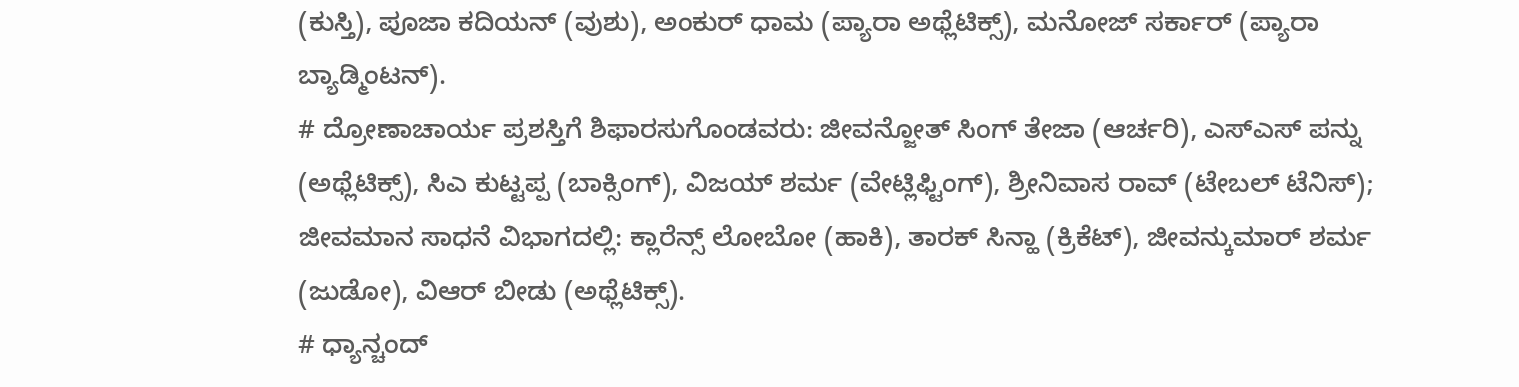(ಕುಸ್ತಿ), ಪೂಜಾ ಕದಿಯನ್ (ವುಶು), ಅಂಕುರ್ ಧಾಮ (ಪ್ಯಾರಾ ಅಥ್ಲೆಟಿಕ್ಸ್), ಮನೋಜ್ ಸರ್ಕಾರ್ (ಪ್ಯಾರಾ ಬ್ಯಾಡ್ಮಿಂಟನ್).
# ದ್ರೋಣಾಚಾರ್ಯ ಪ್ರಶಸ್ತಿಗೆ ಶಿಫಾರಸುಗೊಂಡವರು: ಜೀವನ್ಜೋತ್ ಸಿಂಗ್ ತೇಜಾ (ಆರ್ಚರಿ), ಎಸ್ಎಸ್ ಪನ್ನು (ಅಥ್ಲೆಟಿಕ್ಸ್), ಸಿಎ ಕುಟ್ಟಪ್ಪ (ಬಾಕ್ಸಿಂಗ್), ವಿಜಯ್ ಶರ್ಮ (ವೇಟ್ಲಿಫ್ಟಿಂಗ್), ಶ್ರೀನಿವಾಸ ರಾವ್ (ಟೇಬಲ್ ಟೆನಿಸ್); ಜೀವಮಾನ ಸಾಧನೆ ವಿಭಾಗದಲ್ಲಿ: ಕ್ಲಾರೆನ್ಸ್ ಲೋಬೋ (ಹಾಕಿ), ತಾರಕ್ ಸಿನ್ಹಾ (ಕ್ರಿಕೆಟ್), ಜೀವನ್ಕುಮಾರ್ ಶರ್ಮ (ಜುಡೋ), ವಿಆರ್ ಬೀಡು (ಅಥ್ಲೆಟಿಕ್ಸ್).
# ಧ್ಯಾನ್ಚಂದ್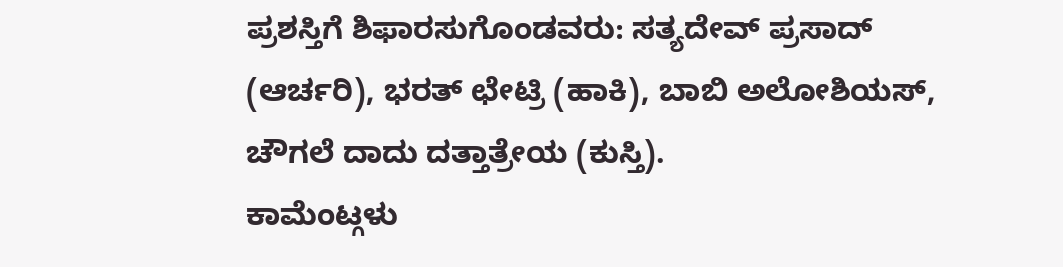ಪ್ರಶಸ್ತಿಗೆ ಶಿಫಾರಸುಗೊಂಡವರು: ಸತ್ಯದೇವ್ ಪ್ರಸಾದ್ (ಆರ್ಚರಿ), ಭರತ್ ಛೇಟ್ರಿ (ಹಾಕಿ), ಬಾಬಿ ಅಲೋಶಿಯಸ್, ಚೌಗಲೆ ದಾದು ದತ್ತಾತ್ರೇಯ (ಕುಸ್ತಿ).
ಕಾಮೆಂಟ್ಗಳು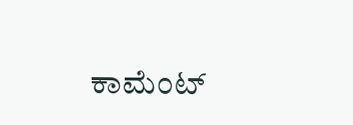ಕಾಮೆಂಟ್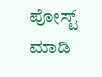ಪೋಸ್ಟ್ ಮಾಡಿ